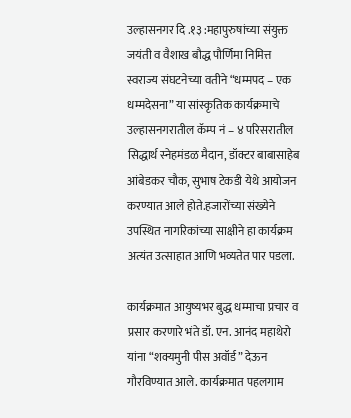उल्हासनगर दि .१३ :महापुरुषांच्या संयुक्त जयंती व वैशाख बौद्ध पौर्णिमा निमित्त स्वराज्य संघटनेच्या वतीने “धम्मपद – एक धम्मदेसना” या सांस्कृतिक कार्यक्रमाचे उल्हासनगरातील कॅम्प नं – ४ परिसरातील सिद्धार्थ स्नेहमंडळ मैदान, डॉक्टर बाबासाहेब आंबेडकर चौक, सुभाष टेकडी येथे आयोजन करण्यात आले होते.हजारोंच्या संख्येने उपस्थित नागरिकांच्या साक्षीने हा कार्यक्रम अत्यंत उत्साहात आणि भव्यतेत पार पडला.

कार्यक्रमात आयुष्यभर बुद्ध धम्माचा प्रचार व प्रसार करणारे भंते डॉ. एन. आनंद महाथेरो यांना “शक्यमुनी पीस अवॉर्ड” देऊन गौरविण्यात आले. कार्यक्रमात पहलगाम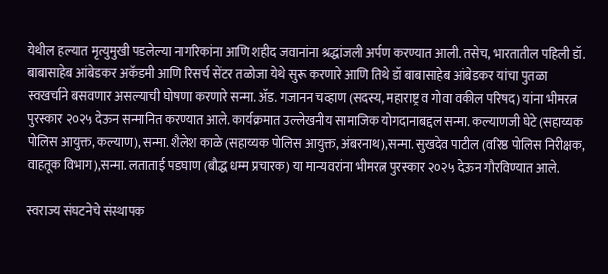येथील हल्यात मृत्युमुखी पडलेल्या नागरिकांना आणि शहीद जवानांना श्रद्धांजली अर्पण करण्यात आली. तसेच, भारतातील पहिली डॉ. बाबासाहेब आंबेडकर अकॅडमी आणि रिसर्च सेंटर तळोजा येथे सुरू करणारे आणि तिथे डॉ बाबासाहेब आंबेडकर यांचा पुतळा स्वखर्चाने बसवणार असल्याची घोषणा करणारे सन्मा. ॲड. गजानन चव्हाण (सदस्य, महाराष्ट्र व गोवा वकील परिषद) यांना भीमरत्न पुरस्कार २०२५ देऊन सन्मानित करण्यात आले. कार्यक्रमात उल्लेखनीय सामाजिक योगदानाबद्दल सन्मा. कल्याणजी घेटे (सहाय्यक पोलिस आयुक्त, कल्याण), सन्मा. शैलेश काळे (सहाय्यक पोलिस आयुक्त, अंबरनाथ),सन्मा. सुखदेव पाटील (वरिष्ठ पोलिस निरीक्षक, वाहतूक विभाग),सन्मा. लताताई पडघाण (बौद्ध धम्म प्रचारक) या मान्यवरांना भीमरत्न पुरस्कार २०२५ देऊन गौरविण्यात आले.

स्वराज्य संघटनेचे संस्थापक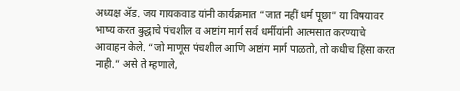अध्यक्ष ॲड. जय गायकवाड यांनी कार्यक्रमात “जात नहीं धर्म पूछा” या विषयावर भाष्य करत बुद्धाचे पंचशील व अष्टांग मार्ग सर्व धर्मीयांनी आत्मसात करण्याचे आवाहन केले. “जो माणूस पंचशील आणि अष्टांग मार्ग पाळतो, तो कधीच हिंसा करत नाही.” असे ते म्हणाले,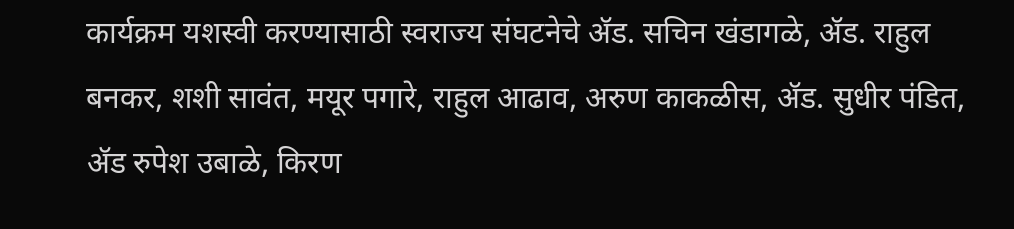कार्यक्रम यशस्वी करण्यासाठी स्वराज्य संघटनेचे ॲड. सचिन खंडागळे, ॲड. राहुल बनकर, शशी सावंत, मयूर पगारे, राहुल आढाव, अरुण काकळीस, ॲड. सुधीर पंडित, ॲड रुपेश उबाळे, किरण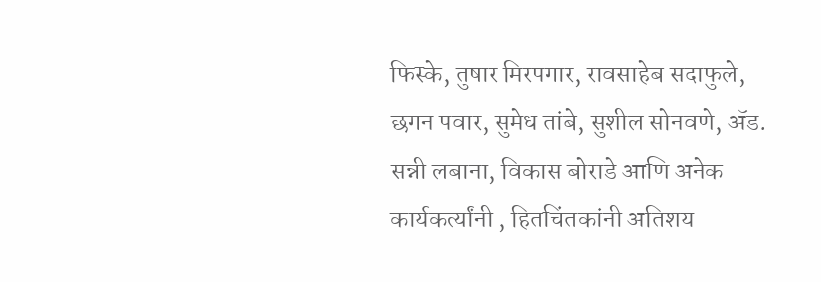फिस्के, तुषार मिरपगार, रावसाहेब सदाफुले, छगन पवार, सुमेध तांबे, सुशील सोनवणे, ॲड. सन्नी लबाना, विकास बोराडे आणि अनेक कार्यकर्त्यांनी , हितचिंतकांनी अतिशय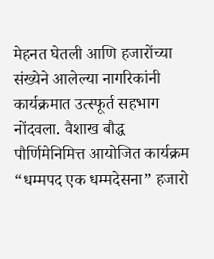मेहनत घेतली आणि हजारोंच्या संख्येने आलेल्या नागरिकांनी कार्यक्रमात उत्स्फूर्त सहभाग नोंदवला. वैशाख बौद्ध पौर्णिमेनिमित्त आयोजित कार्यक्रम “धम्मपद एक धम्मदेसना” हजारो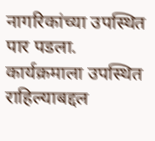नागरिकांच्या उपस्थित पार पडला. कार्यक्रमाला उपस्थित राहिल्याबद्दल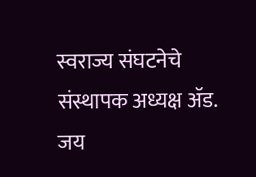स्वराज्य संघटनेचे संस्थापक अध्यक्ष ॲड. जय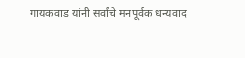गायकवाड यांनी सर्वांचे मनपूर्वक धन्यवाद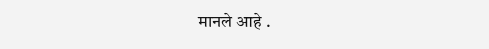मानले आहे .